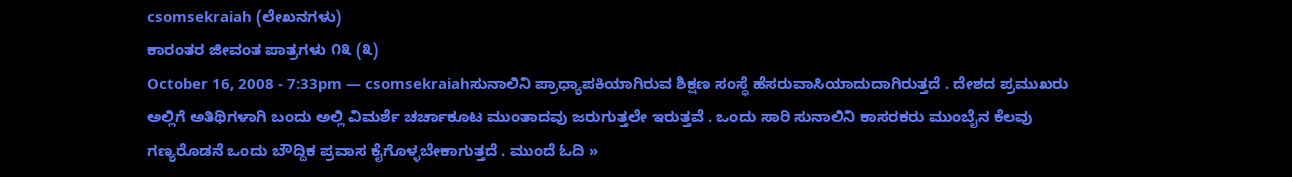csomsekraiah (ಲೇಖನಗಳು)
ಕಾರಂತರ ಜೀವಂತ ಪಾತ್ರಗಳು ೧೩ (೩)
October 16, 2008 - 7:33pm — csomsekraiahಸುನಾಲಿನಿ ಪ್ರಾಧ್ಯಾಪಕಿಯಾಗಿರುವ ಶಿಕ್ಷಣ ಸಂಸ್ಥೆ ಹೆಸರುವಾಸಿಯಾದುದಾಗಿರುತ್ತದೆ . ದೇಶದ ಪ್ರಮುಖರು ಅಲ್ಲಿಗೆ ಅತಿಥಿಗಳಾಗಿ ಬಂದು ಅಲ್ಲಿ ವಿಮರ್ಶೆ ಚರ್ಚಾಕೂಟ ಮುಂತಾದವು ಜರುಗುತ್ತಲೇ ಇರುತ್ತವೆ . ಒಂದು ಸಾರಿ ಸುನಾಲಿನಿ ಕಾಸರಕರು ಮುಂಬೈನ ಕೆಲವು ಗಣ್ಯರೊಡನೆ ಒಂದು ಬೌದ್ದಿಕ ಪ್ರವಾಸ ಕೈಗೊಳ್ಳಬೇಕಾಗುತ್ತದೆ . ಮುಂದೆ ಓದಿ »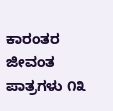ಕಾರಂತರ ಜೀವಂತ ಪಾತ್ರಗಳು ೧೩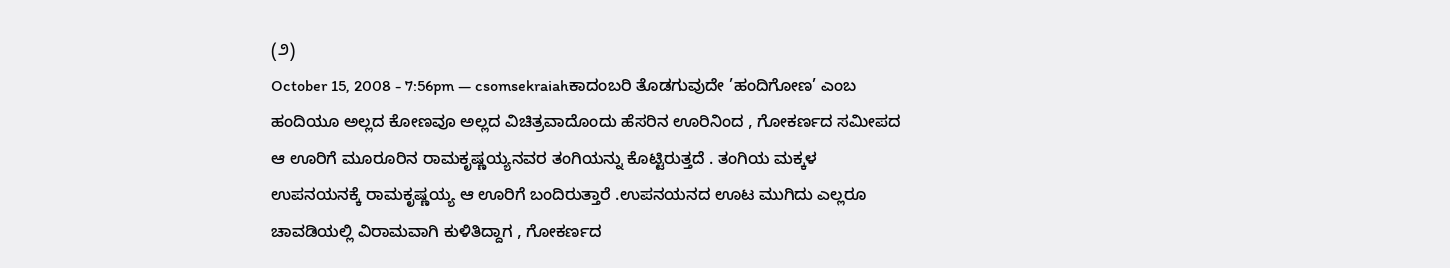(೨)
October 15, 2008 - 7:56pm — csomsekraiahಕಾದಂಬರಿ ತೊಡಗುವುದೇ ’ಹಂದಿಗೋಣ’ ಎಂಬ ಹಂದಿಯೂ ಅಲ್ಲದ ಕೋಣವೂ ಅಲ್ಲದ ವಿಚಿತ್ರವಾದೊಂದು ಹೆಸರಿನ ಊರಿನಿಂದ , ಗೋಕರ್ಣದ ಸಮೀಪದ ಆ ಊರಿಗೆ ಮೂರೂರಿನ ರಾಮಕೃಷ್ಣಯ್ಯನವರ ತಂಗಿಯನ್ನು ಕೊಟ್ಟಿರುತ್ತದೆ . ತಂಗಿಯ ಮಕ್ಕಳ ಉಪನಯನಕ್ಕೆ ರಾಮಕೃಷ್ಣಯ್ಯ ಆ ಊರಿಗೆ ಬಂದಿರುತ್ತಾರೆ .ಉಪನಯನದ ಊಟ ಮುಗಿದು ಎಲ್ಲರೂ ಚಾವಡಿಯಲ್ಲಿ ವಿರಾಮವಾಗಿ ಕುಳಿತಿದ್ದಾಗ , ಗೋಕರ್ಣದ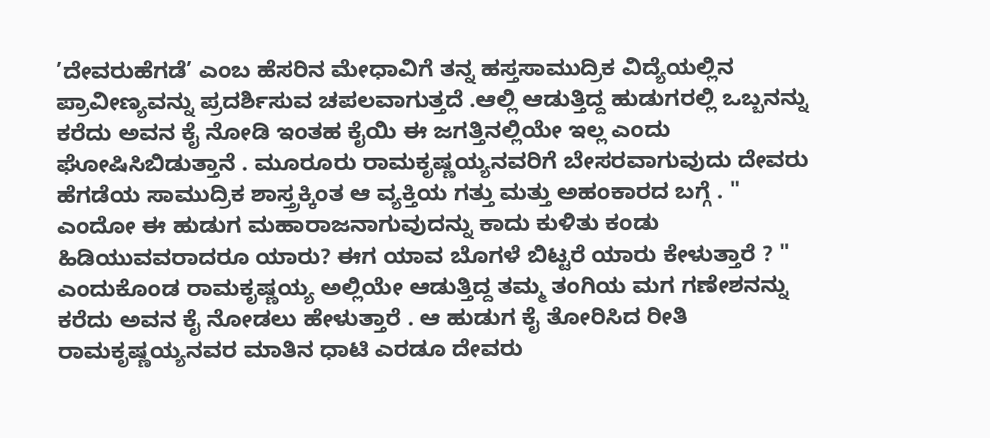’ದೇವರುಹೆಗಡೆ’ ಎಂಬ ಹೆಸರಿನ ಮೇಧಾವಿಗೆ ತನ್ನ ಹಸ್ತಸಾಮುದ್ರಿಕ ವಿದ್ಯೆಯಲ್ಲಿನ ಪ್ರಾವೀಣ್ಯವನ್ನು ಪ್ರದರ್ಶಿಸುವ ಚಪಲವಾಗುತ್ತದೆ .ಆಲ್ಲಿ ಆಡುತ್ತಿದ್ದ ಹುಡುಗರಲ್ಲಿ ಒಬ್ಬನನ್ನು ಕರೆದು ಅವನ ಕೈ ನೋಡಿ ಇಂತಹ ಕೈಯಿ ಈ ಜಗತ್ತಿನಲ್ಲಿಯೇ ಇಲ್ಲ ಎಂದು ಘೋಷಿಸಿಬಿಡುತ್ತಾನೆ . ಮೂರೂರು ರಾಮಕೃಷ್ಣಯ್ಯನವರಿಗೆ ಬೇಸರವಾಗುವುದು ದೇವರು ಹೆಗಡೆಯ ಸಾಮುದ್ರಿಕ ಶಾಸ್ತ್ರಕ್ಕಿಂತ ಆ ವ್ಯಕ್ತಿಯ ಗತ್ತು ಮತ್ತು ಅಹಂಕಾರದ ಬಗ್ಗೆ . " ಎಂದೋ ಈ ಹುಡುಗ ಮಹಾರಾಜನಾಗುವುದನ್ನು ಕಾದು ಕುಳಿತು ಕಂಡು ಹಿಡಿಯುವವರಾದರೂ ಯಾರು? ಈಗ ಯಾವ ಬೊಗಳೆ ಬಿಟ್ಟರೆ ಯಾರು ಕೇಳುತ್ತಾರೆ ? " ಎಂದುಕೊಂಡ ರಾಮಕೃಷ್ಣಯ್ಯ ಅಲ್ಲಿಯೇ ಆಡುತ್ತಿದ್ದ ತಮ್ಮ ತಂಗಿಯ ಮಗ ಗಣೇಶನನ್ನು ಕರೆದು ಅವನ ಕೈ ನೋಡಲು ಹೇಳುತ್ತಾರೆ . ಆ ಹುಡುಗ ಕೈ ತೋರಿಸಿದ ರೀತಿ ರಾಮಕೃಷ್ಣಯ್ಯನವರ ಮಾತಿನ ಧಾಟಿ ಎರಡೂ ದೇವರು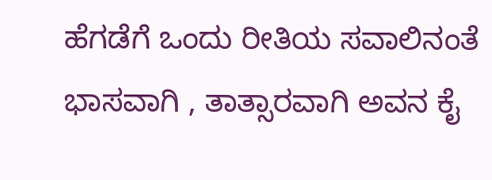ಹೆಗಡೆಗೆ ಒಂದು ರೀತಿಯ ಸವಾಲಿನಂತೆ ಭಾಸವಾಗಿ , ತಾತ್ಸಾರವಾಗಿ ಅವನ ಕೈ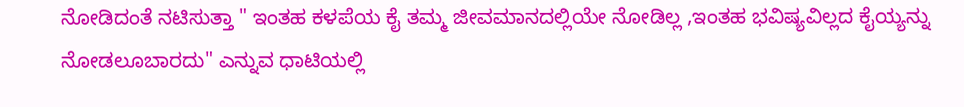ನೋಡಿದಂತೆ ನಟಿಸುತ್ತಾ " ಇಂತಹ ಕಳಪೆಯ ಕೈ ತಮ್ಮ ಜೀವಮಾನದಲ್ಲಿಯೇ ನೋಡಿಲ್ಲ ,ಇಂತಹ ಭವಿಷ್ಯವಿಲ್ಲದ ಕೈಯ್ಯನ್ನು ನೋಡಲೂಬಾರದು" ಎನ್ನುವ ಧಾಟಿಯಲ್ಲಿ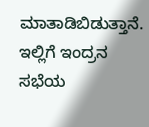ಮಾತಾಡಿಬಿಡುತ್ತಾನೆ. ಇಲ್ಲಿಗೆ ಇಂದ್ರನ ಸಭೆಯ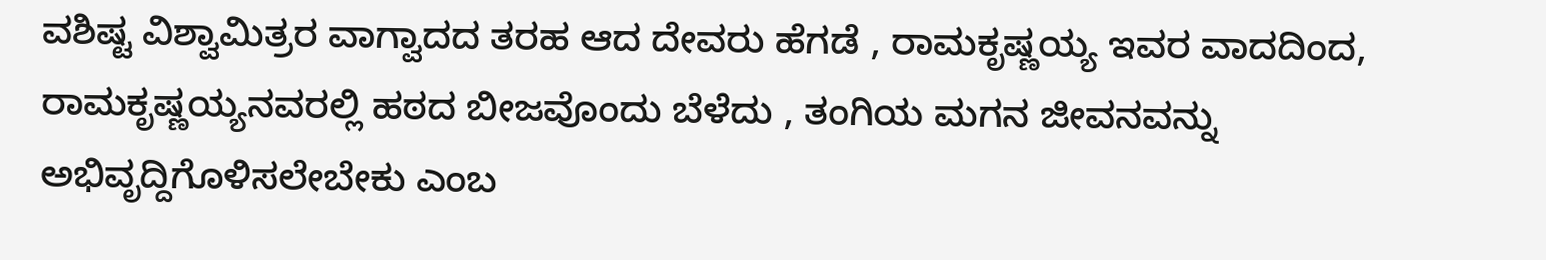ವಶಿಷ್ಟ ವಿಶ್ವಾಮಿತ್ರರ ವಾಗ್ವಾದದ ತರಹ ಆದ ದೇವರು ಹೆಗಡೆ , ರಾಮಕೃಷ್ಣಯ್ಯ ಇವರ ವಾದದಿಂದ, ರಾಮಕೃಷ್ಣಯ್ಯನವರಲ್ಲಿ ಹಠದ ಬೀಜವೊಂದು ಬೆಳೆದು , ತಂಗಿಯ ಮಗನ ಜೀವನವನ್ನು ಅಭಿವೃದ್ದಿಗೊಳಿಸಲೇಬೇಕು ಎಂಬ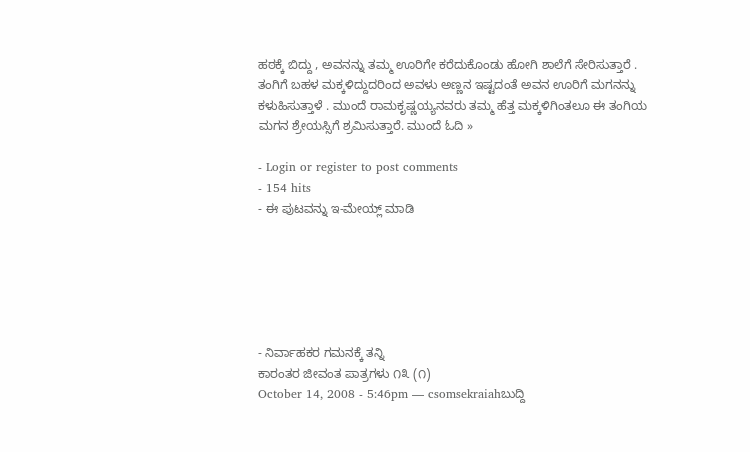ಹಠಕ್ಕೆ ಬಿದ್ದು , ಅವನನ್ನು ತಮ್ಮ ಊರಿಗೇ ಕರೆದುಕೊಂಡು ಹೋಗಿ ಶಾಲೆಗೆ ಸೇರಿಸುತ್ತಾರೆ . ತಂಗಿಗೆ ಬಹಳ ಮಕ್ಕಳಿದ್ದುದರಿಂದ ಅವಳು ಅಣ್ಣನ ಇಷ್ಟದಂತೆ ಅವನ ಊರಿಗೆ ಮಗನನ್ನು ಕಳುಹಿಸುತ್ತಾಳೆ . ಮುಂದೆ ರಾಮಕೃಷ್ಣಯ್ಯನವರು ತಮ್ಮ ಹೆತ್ತ ಮಕ್ಕಳಿಗಿಂತಲೂ ಈ ತಂಗಿಯ ಮಗನ ಶ್ರೇಯಸ್ಸಿಗೆ ಶ್ರಮಿಸುತ್ತಾರೆ. ಮುಂದೆ ಓದಿ »

- Login or register to post comments
- 154 hits
- ಈ ಪುಟವನ್ನು ಇ-ಮೇಯ್ಲ್ ಮಾಡಿ






- ನಿರ್ವಾಹಕರ ಗಮನಕ್ಕೆ ತನ್ನಿ
ಕಾರಂತರ ಜೀವಂತ ಪಾತ್ರಗಳು ೧೩ (೧)
October 14, 2008 - 5:46pm — csomsekraiahಬುದ್ದಿ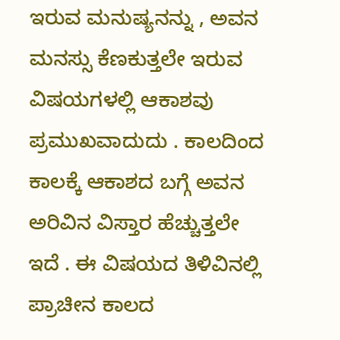ಇರುವ ಮನುಷ್ಯನನ್ನು , ಅವನ ಮನಸ್ಸು ಕೆಣಕುತ್ತಲೇ ಇರುವ ವಿಷಯಗಳಲ್ಲಿ ಆಕಾಶವು ಪ್ರಮುಖವಾದುದು . ಕಾಲದಿಂದ ಕಾಲಕ್ಕೆ ಆಕಾಶದ ಬಗ್ಗೆ ಅವನ ಅರಿವಿನ ವಿಸ್ತಾರ ಹೆಚ್ಚುತ್ತಲೇ ಇದೆ . ಈ ವಿಷಯದ ತಿಳಿವಿನಲ್ಲಿ ಪ್ರಾಚೀನ ಕಾಲದ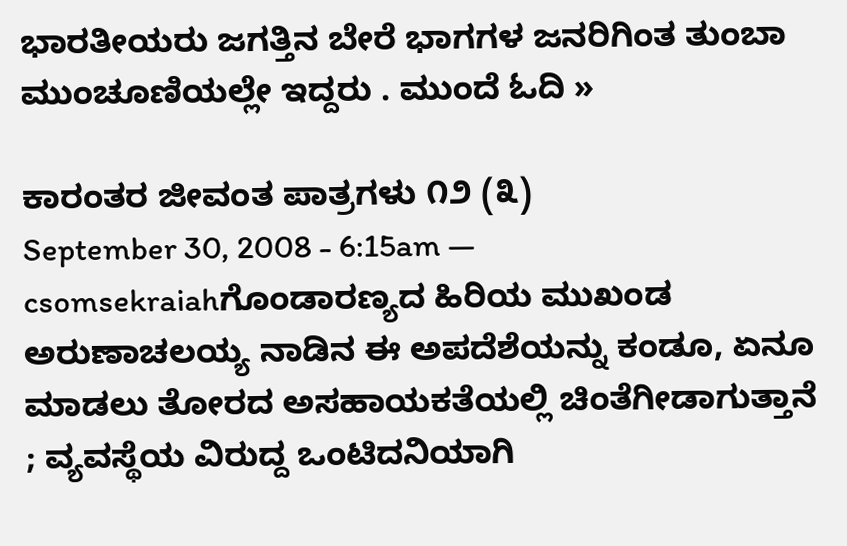ಭಾರತೀಯರು ಜಗತ್ತಿನ ಬೇರೆ ಭಾಗಗಳ ಜನರಿಗಿಂತ ತುಂಬಾ ಮುಂಚೂಣಿಯಲ್ಲೇ ಇದ್ದರು . ಮುಂದೆ ಓದಿ »

ಕಾರಂತರ ಜೀವಂತ ಪಾತ್ರಗಳು ೧೨ (೩)
September 30, 2008 - 6:15am — csomsekraiahಗೊಂಡಾರಣ್ಯದ ಹಿರಿಯ ಮುಖಂಡ ಅರುಣಾಚಲಯ್ಯ ನಾಡಿನ ಈ ಅಪದೆಶೆಯನ್ನು ಕಂಡೂ, ಏನೂ ಮಾಡಲು ತೋರದ ಅಸಹಾಯಕತೆಯಲ್ಲಿ ಚಿಂತೆಗೀಡಾಗುತ್ತಾನೆ ; ವ್ಯವಸ್ಥೆಯ ವಿರುದ್ದ ಒಂಟಿದನಿಯಾಗಿ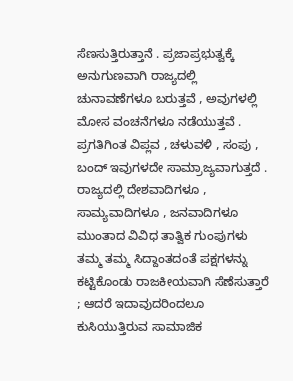ಸೆಣಸುತ್ತಿರುತ್ತಾನೆ . ಪ್ರಜಾಪ್ರಭುತ್ವಕ್ಕೆ ಅನುಗುಣವಾಗಿ ರಾಜ್ಯದಲ್ಲಿ ಚುನಾವಣೆಗಳೂ ಬರುತ್ತವೆ , ಅವುಗಳಲ್ಲಿ ಮೋಸ ವಂಚನೆಗಳೂ ನಡೆಯುತ್ತವೆ . ಪ್ರಗತಿಗಿಂತ ವಿಪ್ಲವ , ಚಳುವಳಿ , ಸಂಪು , ಬಂದ್ ಇವುಗಳದೇ ಸಾಮ್ರಾಜ್ಯವಾಗುತ್ತದೆ .
ರಾಜ್ಯದಲ್ಲಿ ದೇಶವಾದಿಗಳೂ , ಸಾಮ್ಯವಾದಿಗಳೂ , ಜನವಾದಿಗಳೂ ಮುಂತಾದ ವಿವಿಧ ತಾತ್ವಿಕ ಗುಂಪುಗಳು ತಮ್ಮ ತಮ್ಮ ಸಿದ್ದಾಂತದಂತೆ ಪಕ್ಷಗಳನ್ನು ಕಟ್ಟಿಕೊಂಡು ರಾಜಕೀಯವಾಗಿ ಸೆಣೆಸುತ್ತಾರೆ ; ಆದರೆ ಇದಾವುದರಿಂದಲೂ ಕುಸಿಯುತ್ತಿರುವ ಸಾಮಾಜಿಕ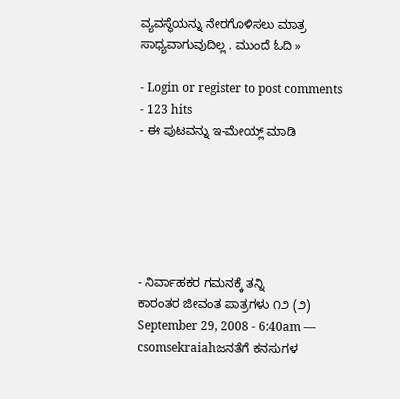ವ್ಯವಸ್ಥೆಯನ್ನು ನೇರಗೊಳಿಸಲು ಮಾತ್ರ ಸಾಧ್ಯವಾಗುವುದಿಲ್ಲ . ಮುಂದೆ ಓದಿ »

- Login or register to post comments
- 123 hits
- ಈ ಪುಟವನ್ನು ಇ-ಮೇಯ್ಲ್ ಮಾಡಿ






- ನಿರ್ವಾಹಕರ ಗಮನಕ್ಕೆ ತನ್ನಿ
ಕಾರಂತರ ಜೀವಂತ ಪಾತ್ರಗಳು ೧೨ (೨)
September 29, 2008 - 6:40am — csomsekraiahಜನತೆಗೆ ಕನಸುಗಳ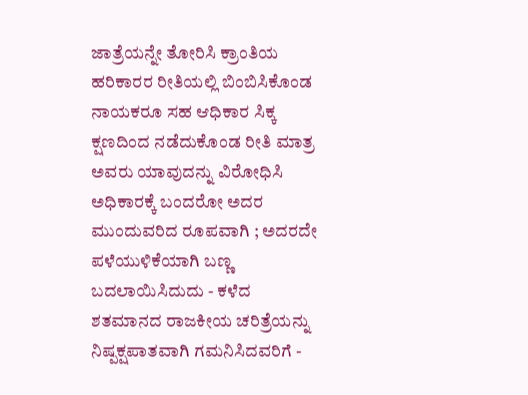ಜಾತ್ರೆಯನ್ನೇ ತೋರಿಸಿ ಕ್ರಾಂತಿಯ ಹರಿಕಾರರ ರೀತಿಯಲ್ಲಿ ಬಿಂಬಿಸಿಕೊಂಡ ನಾಯಕರೂ ಸಹ ಆಧಿಕಾರ ಸಿಕ್ಕ ಕ್ಷಣದಿಂದ ನಡೆದುಕೊಂಡ ರೀತಿ ಮಾತ್ರ ಅವರು ಯಾವುದನ್ನು ವಿರೋಧಿಸಿ ಅಧಿಕಾರಕ್ಕೆ ಬಂದರೋ ಅದರ ಮುಂದುವರಿದ ರೂಪವಾಗಿ ; ಅದರದೇ ಪಳೆಯುಳಿಕೆಯಾಗಿ ಬಣ್ಣ ಬದಲಾಯಿಸಿದುದು - ಕಳೆದ ಶತಮಾನದ ರಾಜಕೀಯ ಚರಿತ್ರೆಯನ್ನು ನಿಷ್ಪಕ್ಷಪಾತವಾಗಿ ಗಮನಿಸಿದವರಿಗೆ -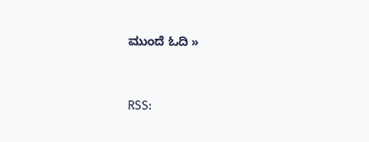ಮುಂದೆ ಓದಿ »


RSS: